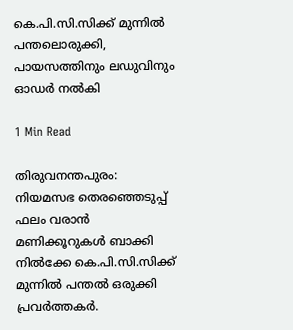കെ.പി.സി.സിക്ക് മുന്നിൽ പന്തലൊരുക്കി, പായസത്തിനും ലഡുവിനും ഓഡർ നൽകി

1 Min Read

തിരുവനന്തപുരം: നിയമസഭ തെരഞ്ഞെടുപ്പ് ഫലം വരാൻ മണിക്കൂറുകൾ ബാക്കി നിൽക്കേ കെ.പി.സി.സിക്ക് മുന്നിൽ പന്തൽ ഒരുക്കി പ്രവർത്തകർ.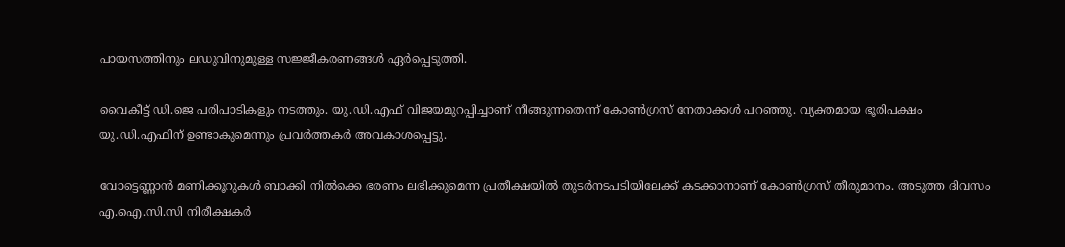പായസത്തിനും ലഡുവിനുമുള്ള സജ്ജീകരണങ്ങൾ ഏർപ്പെടുത്തി.

വൈകീട്ട് ഡി.ജെ പരിപാടികളും നടത്തും. യു.ഡി.എഫ് വിജയമുറപ്പിച്ചാണ് നീങ്ങുന്നതെന്ന് കോണ്‍ഗ്രസ് നേതാക്കള്‍ പറഞ്ഞു. വ്യക്തമായ ഭൂരിപക്ഷം യു.ഡി.എഫിന് ഉണ്ടാകുമെന്നും പ്രവർത്തകർ അവകാശപ്പെട്ടു.

വോട്ടെണ്ണാൻ മണിക്കൂറുകൾ ബാക്കി നിൽക്കെ ഭരണം ലഭിക്കുമെന്ന പ്രതീക്ഷയിൽ തുടർനടപടിയിലേക്ക് കടക്കാനാണ് കോൺഗ്രസ് തീരുമാനം. അടുത്ത ദിവസം എ.ഐ.സി.സി നിരീക്ഷകർ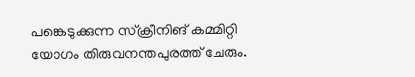പങ്കെടുക്കുന്ന സ്ക്രീനിങ് കമ്മിറ്റി യോഗം തിരുവനന്തപുരത്ത് ചേരും.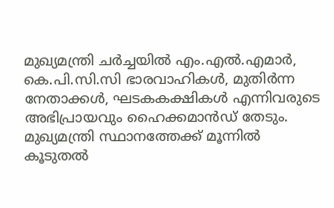മുഖ്യമന്ത്രി ചർച്ചയിൽ എം.എൽ.എമാർ, കെ.പി.സി.സി ഭാരവാഹികൾ, മുതിർന്ന നേതാക്കൾ, ഘടകകക്ഷികൾ എന്നിവരുടെ അഭിപ്രായവും ഹൈക്കമാൻഡ് തേടും. മുഖ്യമന്ത്രി സ്ഥാനത്തേക്ക് മൂന്നിൽ കൂടുതൽ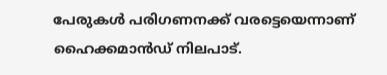പേരുകൾ പരിഗണനക്ക് വരട്ടെയെന്നാണ് ഹൈക്കമാൻഡ് നിലപാട്.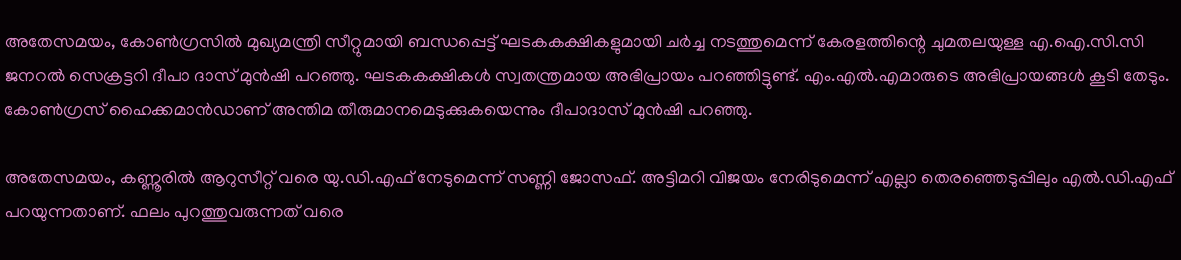അതേസമയം, കോൺഗ്രസിൽ മുഖ്യമന്ത്രി സീറ്റുമായി ബന്ധപ്പെട്ട് ഘടകകക്ഷികളുമായി ചർച്ച നടത്തുമെന്ന് കേരളത്തിന്റെ ചുമതലയുള്ള എ.ഐ.സി.സി ജനറൽ സെക്രട്ടറി ദീപാ ദാസ് മുൻഷി പറഞ്ഞു. ഘടകകക്ഷികൾ സ്വതന്ത്രമായ അഭിപ്രായം പറഞ്ഞിട്ടുണ്ട്. എം.എൽ.എമാരുടെ അഭിപ്രായങ്ങൾ കൂടി തേടും. കോൺഗ്രസ് ഹൈക്കമാൻഡാണ് അന്തിമ തീരുമാനമെടുക്കുകയെന്നും ദീപാദാസ് മുൻഷി പറഞ്ഞു.

അതേസമയം, കണ്ണൂരിൽ ആറുസീറ്റ് വരെ യു.ഡി.എഫ് നേടുമെന്ന് സണ്ണി ജോസഫ്. അട്ടിമറി വിജയം നേരിടുമെന്ന് എല്ലാ തെരഞ്ഞെടുപ്പിലും എൽ.ഡി.എഫ് പറയുന്നതാണ്. ഫലം പുറത്തുവരുന്നത് വരെ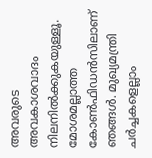അവരുടെ അവകാശവാദം നിലനിൽക്കുകയുള്ളൂ. മോശമല്ലാത്ത കോൺഫിഡൻസിലാണ് ഞങ്ങൾ. മുഖ്യമന്ത്രി ചർച്ചകളെല്ലാം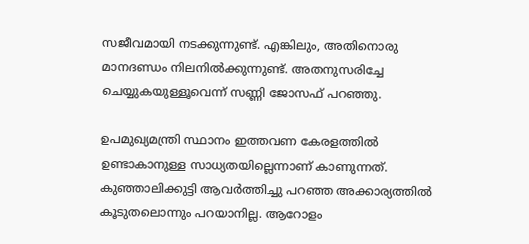സജീവമായി നടക്കുന്നുണ്ട്. എങ്കിലും, അതിനൊരു മാനദണ്ഡം നിലനിൽക്കുന്നുണ്ട്. അതനുസരിച്ചേ ചെയ്യുകയുള്ളൂവെന്ന് സണ്ണി ജോസഫ് പറഞ്ഞു.

ഉപമുഖ്യമന്ത്രി സ്ഥാനം ഇത്തവണ കേരളത്തിൽ ഉണ്ടാകാനുള്ള സാധ്യതയില്ലെന്നാണ് കാണുന്നത്. കുഞ്ഞാലിക്കുട്ടി ആവർത്തിച്ചു പറഞ്ഞ അക്കാര്യത്തിൽ കൂടുതലൊന്നും പറയാനില്ല. ആറോളം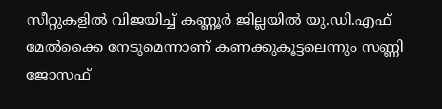സീറ്റുകളിൽ വിജയിച്ച് കണ്ണൂർ ജില്ലയിൽ യു.ഡി.എഫ് മേൽക്കൈ നേടുമെന്നാണ് കണക്കുകൂട്ടലെന്നും സണ്ണി ജോസഫ്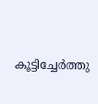കൂട്ടിച്ചേർത്തു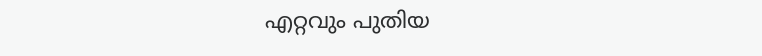എറ്റവും പുതിയ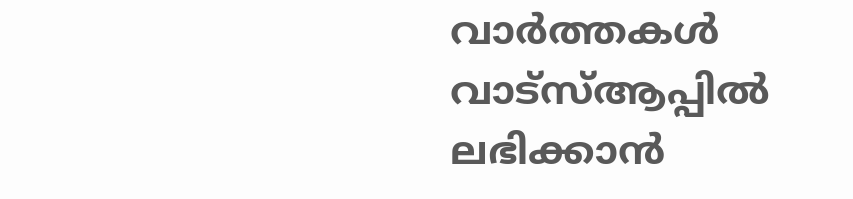വാർത്തകൾ വാട്സ്ആപ്പിൽ ലഭിക്കാൻ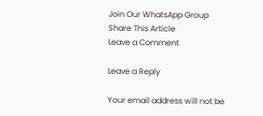Join Our WhatsApp Group
Share This Article
Leave a Comment

Leave a Reply

Your email address will not be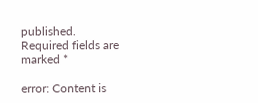published. Required fields are marked *

error: Content is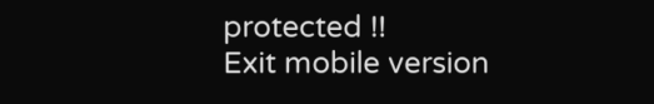protected !!
Exit mobile version